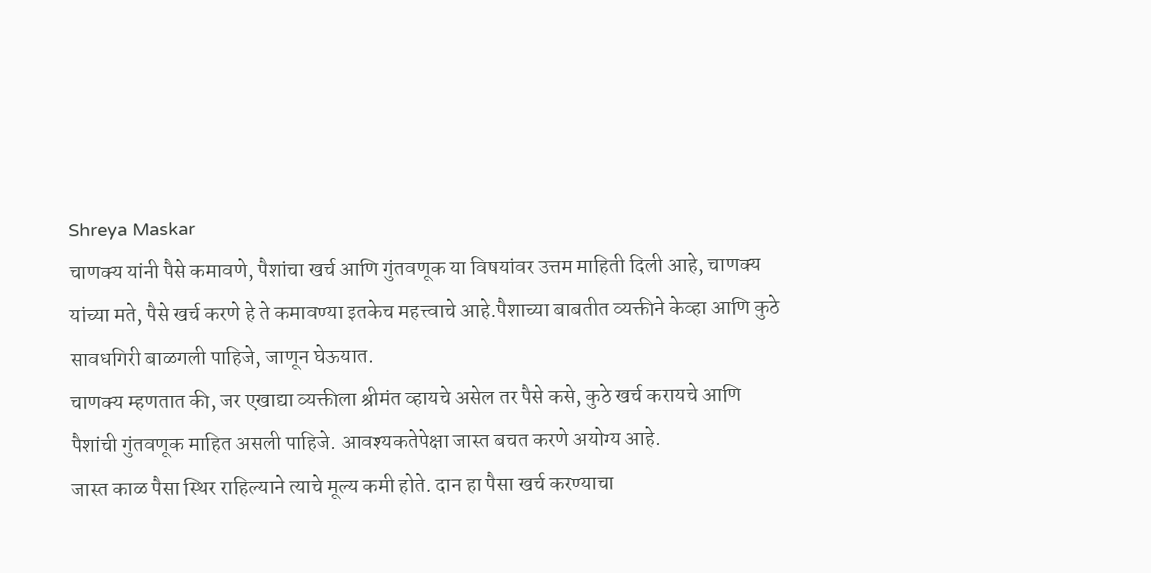Shreya Maskar
चाणक्य यांनी पैसे कमावणे, पैशांचा खर्च आणि गुंतवणूक या विषयांवर उत्तम माहिती दिली आहे, चाणक्य यांच्या मते, पैसे खर्च करणे हे ते कमावण्या इतकेच महत्त्वाचे आहे.पैशाच्या बाबतीत व्यक्तीने केव्हा आणि कुठे सावधगिरी बाळगली पाहिजे, जाणून घेऊयात.
चाणक्य म्हणतात की, जर एखाद्या व्यक्तीला श्रीमंत व्हायचे असेल तर पैसे कसे, कुठे खर्च करायचे आणि पैशांची गुंतवणूक माहित असली पाहिजे. आवश्यकतेपेक्षा जास्त बचत करणे अयोग्य आहे.
जास्त काळ पैसा स्थिर राहिल्याने त्याचे मूल्य कमी होते. दान हा पैसा खर्च करण्याचा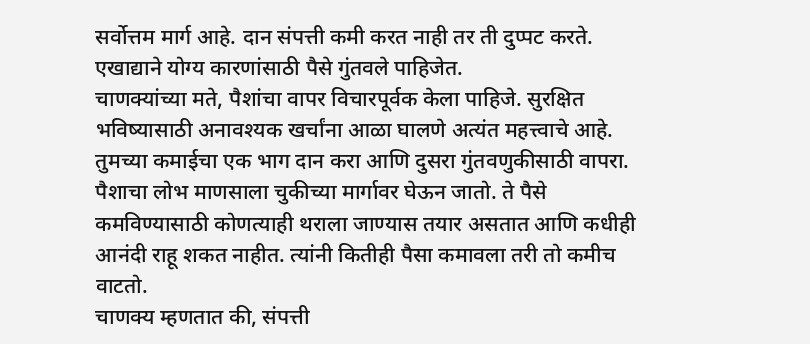सर्वोत्तम मार्ग आहे. दान संपत्ती कमी करत नाही तर ती दुप्पट करते. एखाद्याने योग्य कारणांसाठी पैसे गुंतवले पाहिजेत.
चाणक्यांच्या मते, पैशांचा वापर विचारपूर्वक केला पाहिजे. सुरक्षित भविष्यासाठी अनावश्यक खर्चांना आळा घालणे अत्यंत महत्त्वाचे आहे. तुमच्या कमाईचा एक भाग दान करा आणि दुसरा गुंतवणुकीसाठी वापरा.
पैशाचा लोभ माणसाला चुकीच्या मार्गावर घेऊन जातो. ते पैसे कमविण्यासाठी कोणत्याही थराला जाण्यास तयार असतात आणि कधीही आनंदी राहू शकत नाहीत. त्यांनी कितीही पैसा कमावला तरी तो कमीच वाटतो.
चाणक्य म्हणतात की, संपत्ती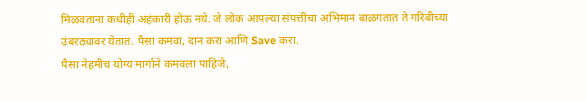मिळवताना कधीही अहंकारी होऊ नये. जे लोक आपल्या संपत्तीचा अभिमान बाळगतात ते गरिबीच्या उंबरठ्यावर येतात. पैसा कमवा, दान करा आणि Save करा.
पैसा नेहमीच योग्य मार्गाने कमवला पाहिजे,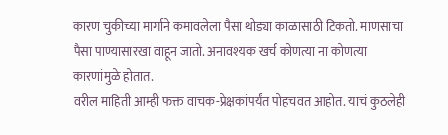कारण चुकीच्या मार्गाने कमावलेला पैसा थोड्या काळासाठी टिकतो. माणसाचा पैसा पाण्यासारखा वाहून जातो. अनावश्यक खर्च कोणत्या ना कोणत्या कारणांमुळे होतात.
वरील माहिती आम्ही फक्त वाचक-प्रेक्षकांपर्यंत पोहचवत आहोत. याचं कुठलेही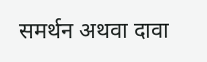समर्थन अथवा दावा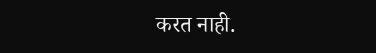करत नाही.